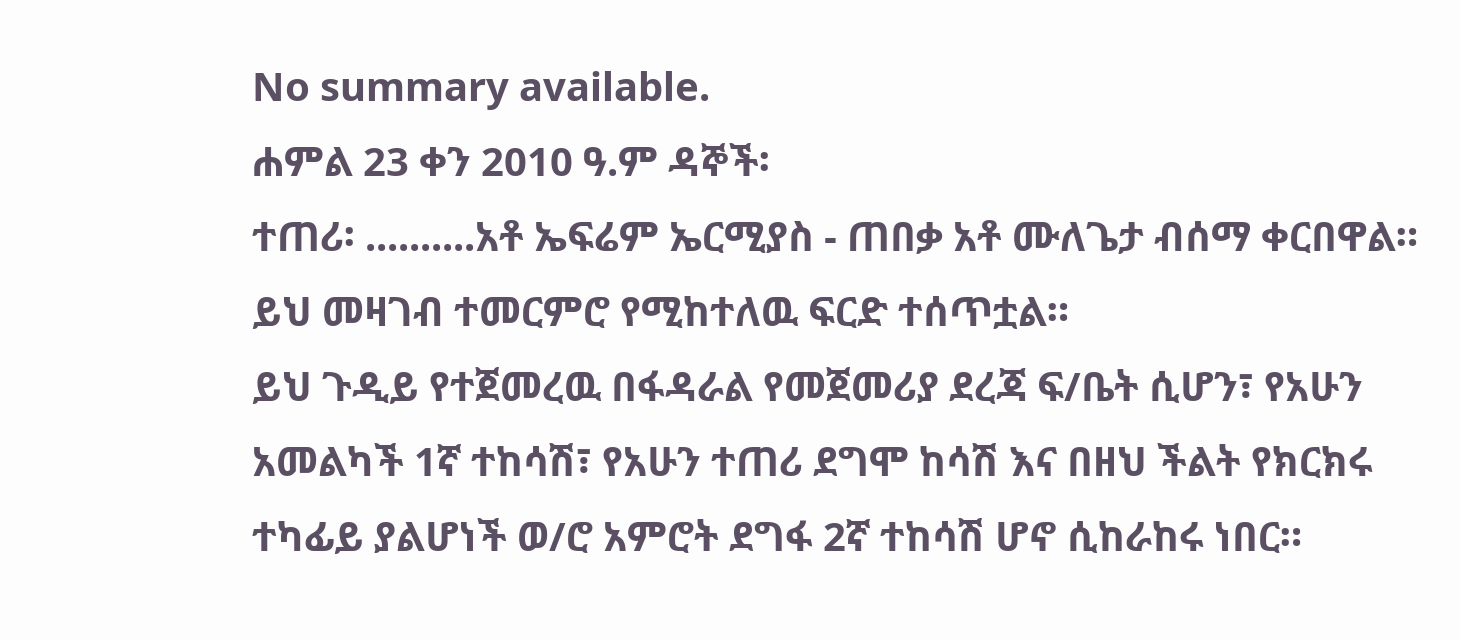No summary available.
ሐምል 23 ቀን 2010 ዓ.ም ዳኞች፡
ተጠሪ፡ ..........አቶ ኤፍሬም ኤርሚያስ - ጠበቃ አቶ ሙለጌታ ብሰማ ቀርበዋል።
ይህ መዛገብ ተመርምሮ የሚከተለዉ ፍርድ ተሰጥቷል።
ይህ ጉዲይ የተጀመረዉ በፋዳራል የመጀመሪያ ደረጃ ፍ/ቤት ሲሆን፣ የአሁን አመልካች 1ኛ ተከሳሽ፣ የአሁን ተጠሪ ደግሞ ከሳሽ እና በዘህ ችልት የክርክሩ ተካፊይ ያልሆነች ወ/ሮ አምሮት ደግፋ 2ኛ ተከሳሽ ሆኖ ሲከራከሩ ነበር።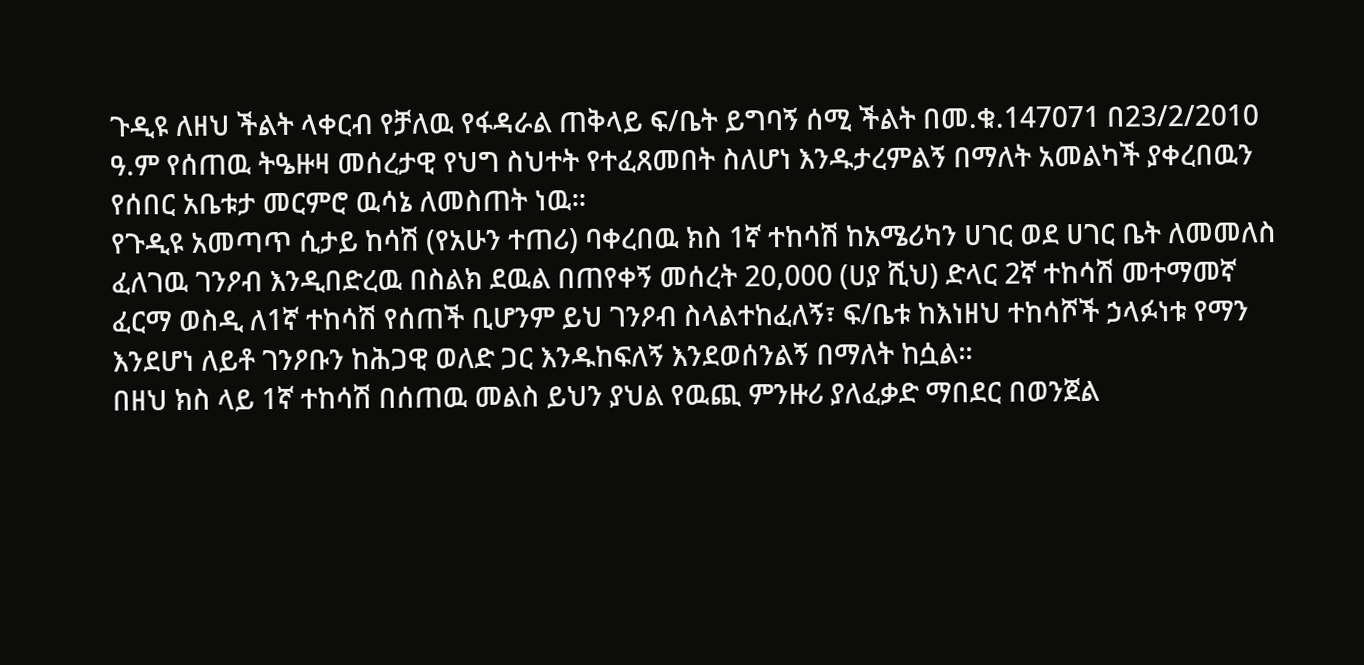ጉዲዩ ለዘህ ችልት ላቀርብ የቻለዉ የፋዳራል ጠቅላይ ፍ/ቤት ይግባኝ ሰሚ ችልት በመ.ቁ.147071 በ23/2/2010 ዓ.ም የሰጠዉ ትዔዙዛ መሰረታዊ የህግ ስህተት የተፈጸመበት ስለሆነ እንዱታረምልኝ በማለት አመልካች ያቀረበዉን የሰበር አቤቱታ መርምሮ ዉሳኔ ለመስጠት ነዉ።
የጉዲዩ አመጣጥ ሲታይ ከሳሽ (የአሁን ተጠሪ) ባቀረበዉ ክስ 1ኛ ተከሳሽ ከአሜሪካን ሀገር ወደ ሀገር ቤት ለመመለስ ፈለገዉ ገንዖብ እንዲበድረዉ በስልክ ደዉል በጠየቀኝ መሰረት 20,000 (ሀያ ሺህ) ድላር 2ኛ ተከሳሽ መተማመኛ ፈርማ ወስዲ ለ1ኛ ተከሳሽ የሰጠች ቢሆንም ይህ ገንዖብ ስላልተከፈለኝ፣ ፍ/ቤቱ ከእነዘህ ተከሳሾች ኃላፉነቱ የማን እንደሆነ ለይቶ ገንዖቡን ከሕጋዊ ወለድ ጋር እንዱከፍለኝ እንደወሰንልኝ በማለት ከሷል።
በዘህ ክስ ላይ 1ኛ ተከሳሽ በሰጠዉ መልስ ይህን ያህል የዉጪ ምንዙሪ ያለፈቃድ ማበደር በወንጀል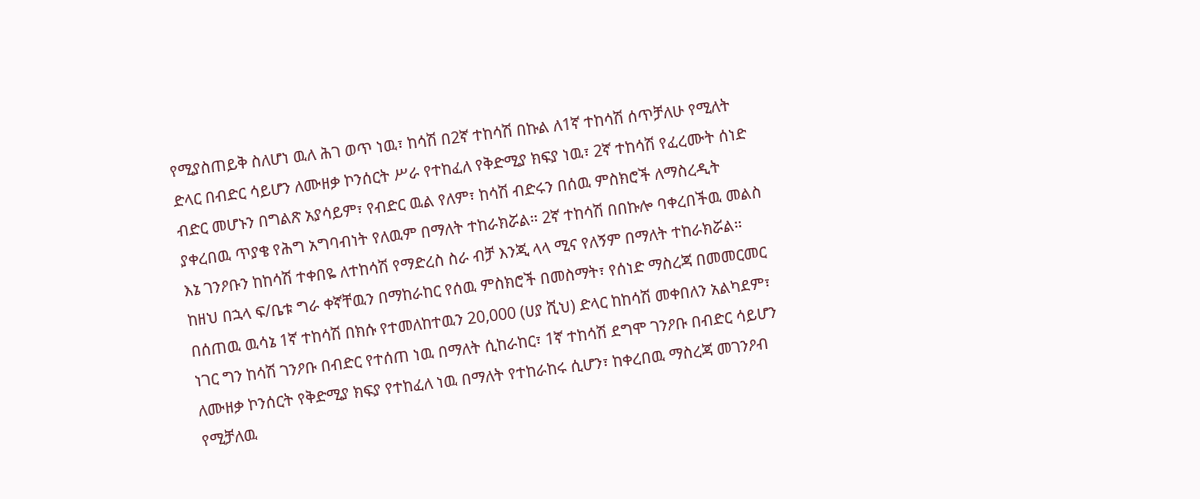የሚያስጠይቅ ስለሆነ ዉለ ሕገ ወጥ ነዉ፣ ከሳሽ በ2ኛ ተከሳሽ በኩል ለ1ኛ ተከሳሽ ሰጥቻለሁ የሚለት ድላር በብድር ሳይሆን ለሙዘቃ ኮንሰርት ሥራ የተከፈለ የቅድሚያ ክፍያ ነዉ፣ 2ኛ ተከሳሽ የፈረሙት ሰነድ ብድር መሆኑን በግልጽ አያሳይም፣ የብድር ዉል የለም፣ ከሳሽ ብድሩን በሰዉ ምስክሮች ለማስረዲት ያቀረበዉ ጥያቄ የሕግ አግባብነት የለዉም በማለት ተከራክሯል። 2ኛ ተከሳሽ በበኩሎ ባቀረበችዉ መልስ እኔ ገንዖቡን ከከሳሽ ተቀበዬ ለተከሳሽ የማድረስ ስራ ብቻ እንጂ ላላ ሚና የለኝም በማለት ተከራክሯል።
ከዘህ በኋላ ፍ/ቤቱ ግራ ቀኛቸዉን በማከራከር የሰዉ ምስክሮች በመስማት፣ የሰነድ ማስረጃ በመመርመር በሰጠዉ ዉሳኔ 1ኛ ተከሳሽ በክሱ የተመለከተዉን 20,000 (ሀያ ሺህ) ድላር ከከሳሽ መቀበለን አልካደም፣ ነገር ግን ከሳሽ ገንዖቡ በብድር የተሰጠ ነዉ በማለት ሲከራከር፣ 1ኛ ተከሳሽ ደግሞ ገንዖቡ በብድር ሳይሆን ለሙዘቃ ኮንሰርት የቅድሚያ ክፍያ የተከፈለ ነዉ በማለት የተከራከሩ ሲሆን፣ ከቀረበዉ ማስረጃ መገንዖብ የሚቻለዉ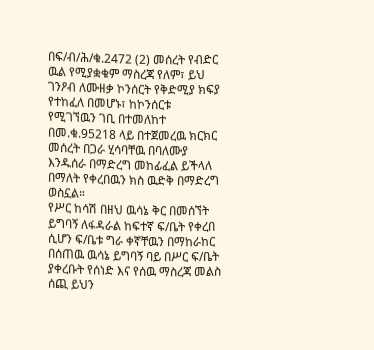በፍ/ብ/ሕ/ቁ.2472 (2) መሰረት የብድር ዉል የሚያቋቁም ማስረጃ የለም፣ ይህ ገንዖብ ለሙዘቃ ኮንሰርት የቅድሚያ ክፍያ የተከፈለ በመሆኑ፣ ከኮንሰርቱ የሚገኘዉን ገቢ በተመለከተ በመ.ቁ.95218 ላይ በተጀመረዉ ክርክር መሰረት በጋራ ሂሳባቸዉ በባለሙያ እንዱሰራ በማድረግ መከፊፈል ይችላለ በማለት የቀረበዉን ክስ ዉድቅ በማድረግ ወስኗል።
የሥር ከሳሽ በዘህ ዉሳኔ ቅር በመሰኘት ይግባኝ ለፋዳራል ከፍተኛ ፍ/ቤት የቀረበ ሲሆን ፍ/ቤቱ ግራ ቀኛቸዉን በማከራከር በሰጠዉ ዉሳኔ ይግባኝ ባይ በሥር ፍ/ቤት ያቀረቡት የሰነድ እና የሰዉ ማስረጃ መልስ ሰጪ ይህን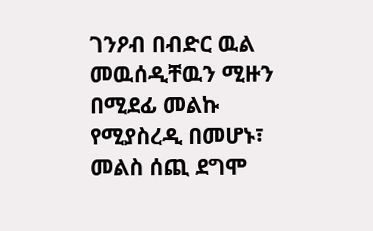ገንዖብ በብድር ዉል መዉሰዲቸዉን ሚዙን በሚደፊ መልኩ የሚያስረዲ በመሆኑ፣ መልስ ሰጪ ደግሞ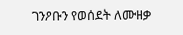ገንዖቡን የወሰደት ለሙዘቃ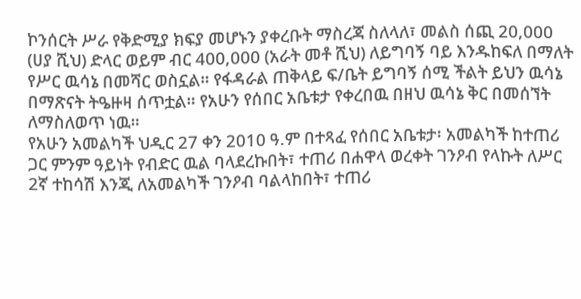ኮንሰርት ሥራ የቅድሚያ ክፍያ መሆኑን ያቀረቡት ማስረጃ ስለላለ፣ መልስ ሰጪ 20,000 (ሀያ ሺህ) ድላር ወይም ብር 400,000 (አራት መቶ ሺህ) ለይግባኝ ባይ እንዱከፍለ በማለት የሥር ዉሳኔ በመሻር ወስኗል። የፋዳራል ጠቅላይ ፍ/ቤት ይግባኝ ሰሚ ችልት ይህን ዉሳኔ በማጽናት ትዔዙዛ ሰጥቷል። የአሁን የሰበር አቤቱታ የቀረበዉ በዘህ ዉሳኔ ቅር በመሰኘት ለማስለወጥ ነዉ።
የአሁን አመልካች ህዲር 27 ቀን 2010 ዓ.ም በተጻፈ የሰበር አቤቱታ፡ አመልካች ከተጠሪ ጋር ምንም ዓይነት የብድር ዉል ባላደረኩበት፣ ተጠሪ በሐዋላ ወረቀት ገንዖብ የላኩት ለሥር 2ኛ ተከሳሽ እንጂ ለአመልካች ገንዖብ ባልላከበት፣ ተጠሪ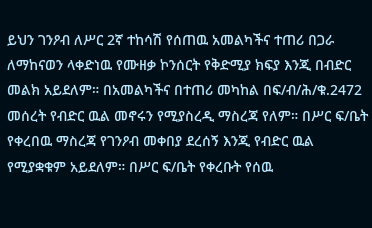ይህን ገንዖብ ለሥር 2ኛ ተከሳሽ የሰጠዉ አመልካችና ተጠሪ በጋራ ለማከናወን ላቀድነዉ የሙዘቃ ኮንሰርት የቅድሚያ ክፍያ እንጂ በብድር መልክ አይደለም። በአመልካችና በተጠሪ መካከል በፍ/ብ/ሕ/ቁ.2472 መሰረት የብድር ዉል መኖሩን የሚያስረዲ ማስረጃ የለም። በሥር ፍ/ቤት የቀረበዉ ማስረጃ የገንዖብ መቀበያ ደረሰኝ እንጂ የብድር ዉል የሚያቋቁም አይደለም። በሥር ፍ/ቤት የቀረቡት የሰዉ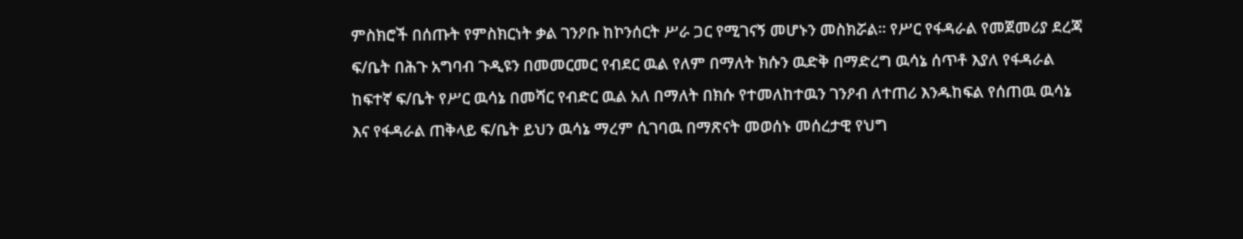ምስክሮች በሰጡት የምስክርነት ቃል ገንዖቡ ከኮንሰርት ሥራ ጋር የሚገናኝ መሆኑን መስክሯል። የሥር የፋዳራል የመጀመሪያ ደረጃ ፍ/ቤት በሕጉ አግባብ ጉዲዩን በመመርመር የብደር ዉል የለም በማለት ክሱን ዉድቅ በማድረግ ዉሳኔ ሰጥቶ እያለ የፋዳራል ከፍተኛ ፍ/ቤት የሥር ዉሳኔ በመሻር የብድር ዉል አለ በማለት በክሱ የተመለከተዉን ገንዖብ ለተጠሪ እንዱከፍል የሰጠዉ ዉሳኔ እና የፋዳራል ጠቅላይ ፍ/ቤት ይህን ዉሳኔ ማረም ሲገባዉ በማጽናት መወሰኑ መሰረታዊ የህግ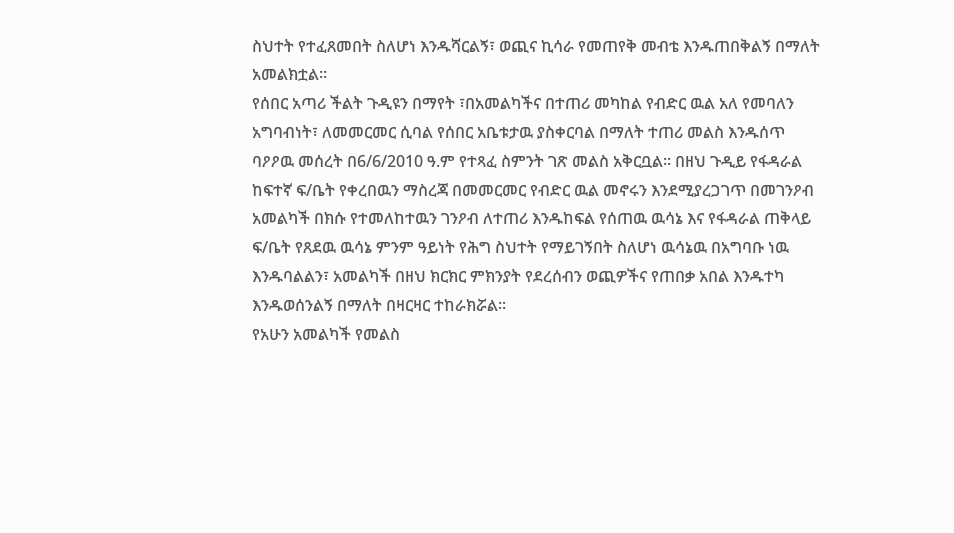ስህተት የተፈጸመበት ስለሆነ እንዱሻርልኝ፣ ወጪና ኪሳራ የመጠየቅ መብቴ እንዱጠበቅልኝ በማለት አመልክቷል።
የሰበር አጣሪ ችልት ጉዲዩን በማየት ፣በአመልካችና በተጠሪ መካከል የብድር ዉል አለ የመባለን አግባብነት፣ ለመመርመር ሲባል የሰበር አቤቱታዉ ያስቀርባል በማለት ተጠሪ መልስ እንዱሰጥ ባዖዖዉ መሰረት በ6/6/2010 ዓ.ም የተጻፈ ስምንት ገጽ መልስ አቅርቧል። በዘህ ጉዲይ የፋዳራል ከፍተኛ ፍ/ቤት የቀረበዉን ማስረጃ በመመርመር የብድር ዉል መኖሩን እንደሚያረጋገጥ በመገንዖብ አመልካች በክሱ የተመለከተዉን ገንዖብ ለተጠሪ እንዱከፍል የሰጠዉ ዉሳኔ እና የፋዳራል ጠቅላይ ፍ/ቤት የጸደዉ ዉሳኔ ምንም ዓይነት የሕግ ስህተት የማይገኝበት ስለሆነ ዉሳኔዉ በአግባቡ ነዉ እንዱባልልን፣ አመልካች በዘህ ክርክር ምክንያት የደረሰብን ወጪዎችና የጠበቃ አበል እንዱተካ እንዱወሰንልኝ በማለት በዛርዛር ተከራክሯል።
የአሁን አመልካች የመልስ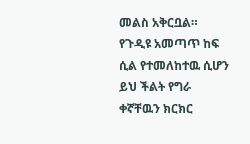መልስ አቅርቧል።
የጉዲዩ አመጣጥ ከፍ ሲል የተመለከተዉ ሲሆን ይህ ችልት የግራ ቀኛቸዉን ክርክር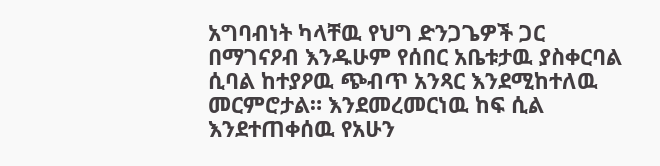አግባብነት ካላቸዉ የህግ ድንጋጌዎች ጋር በማገናዖብ እንዱሁም የሰበር አቤቱታዉ ያስቀርባል ሲባል ከተያዖዉ ጭብጥ አንጻር እንደሚከተለዉ መርምሮታል። እንደመረመርነዉ ከፍ ሲል እንደተጠቀሰዉ የአሁን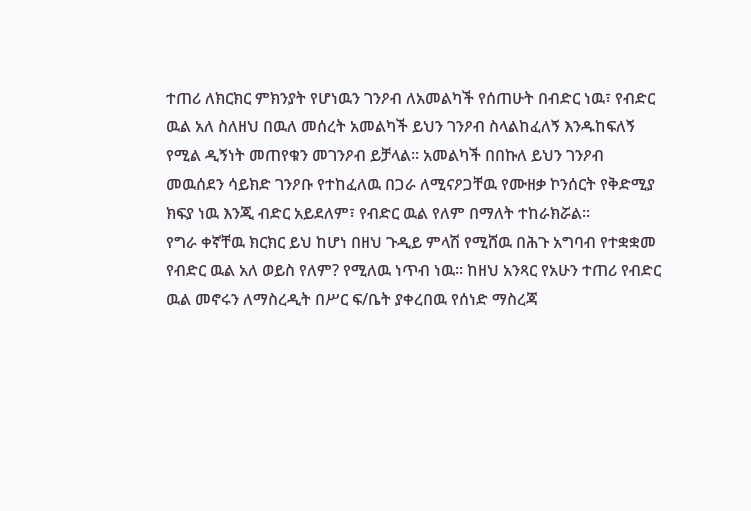ተጠሪ ለክርክር ምክንያት የሆነዉን ገንዖብ ለአመልካች የሰጠሁት በብድር ነዉ፣ የብድር ዉል አለ ስለዘህ በዉለ መሰረት አመልካች ይህን ገንዖብ ስላልከፈለኝ እንዱከፍለኝ የሚል ዲኝነት መጠየቁን መገንዖብ ይቻላል። አመልካች በበኩለ ይህን ገንዖብ መዉሰደን ሳይክድ ገንዖቡ የተከፈለዉ በጋራ ለሚናዖጋቸዉ የሙዘቃ ኮንሰርት የቅድሚያ ክፍያ ነዉ እንጂ ብድር አይደለም፣ የብድር ዉል የለም በማለት ተከራክሯል።
የግራ ቀኛቸዉ ክርክር ይህ ከሆነ በዘህ ጉዲይ ምላሽ የሚሸዉ በሕጉ አግባብ የተቋቋመ የብድር ዉል አለ ወይስ የለም? የሚለዉ ነጥብ ነዉ። ከዘህ አንጻር የአሁን ተጠሪ የብድር ዉል መኖሩን ለማስረዲት በሥር ፍ/ቤት ያቀረበዉ የሰነድ ማስረጃ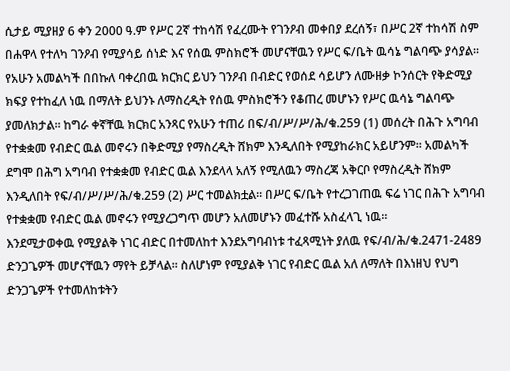ሲታይ ሚያዘያ 6 ቀን 2000 ዓ.ም የሥር 2ኛ ተከሳሽ የፈረሙት የገንዖብ መቀበያ ደረሰኝ፣ በሥር 2ኛ ተከሳሽ ስም በሐዋላ የተለካ ገንዖብ የሚያሳይ ሰነድ እና የሰዉ ምስክሮች መሆናቸዉን የሥር ፍ/ቤት ዉሳኔ ግልባጭ ያሳያል። የአሁን አመልካች በበኩለ ባቀረበዉ ክርክር ይህን ገንዖብ በብድር የወሰደ ሳይሆን ለሙዘቃ ኮንሰርት የቅድሚያ ክፍያ የተከፈለ ነዉ በማለት ይህንኑ ለማስረዲት የሰዉ ምስክሮችን የቆጠረ መሆኑን የሥር ዉሳኔ ግልባጭ ያመለክታል። ከግራ ቀኛቸዉ ክርክር አንጻር የአሁን ተጠሪ በፍ/ብ/ሥ/ሥ/ሕ/ቁ.259 (1) መሰረት በሕጉ አግባብ የተቋቋመ የብድር ዉል መኖሩን በቅድሚያ የማስረዲት ሸክም እንዲለበት የሚያከራክር አይሆንም። አመልካች ደግሞ በሕግ አግባብ የተቋቋመ የብድር ዉል እንደላላ አለኝ የሚለዉን ማስረጃ አቅርቦ የማስረዲት ሸክም እንዲለበት የፍ/ብ/ሥ/ሥ/ሕ/ቁ.259 (2) ሥር ተመልክቷል። በሥር ፍ/ቤት የተረጋገጠዉ ፍሬ ነገር በሕጉ አግባብ የተቋቋመ የብድር ዉል መኖሩን የሚያረጋግጥ መሆን አለመሆኑን መፈተሹ አስፈላጊ ነዉ።
እንደሚታወቀዉ የሚያልቅ ነገር ብድር በተመለከተ እንደአግባብነቱ ተፈጻሚነት ያለዉ የፍ/ብ/ሕ/ቁ.2471-2489 ድንጋጌዎች መሆናቸዉን ማየት ይቻላል። ስለሆነም የሚያልቅ ነገር የብድር ዉል አለ ለማለት በእነዘህ የህግ ድንጋጌዎች የተመለከቱትን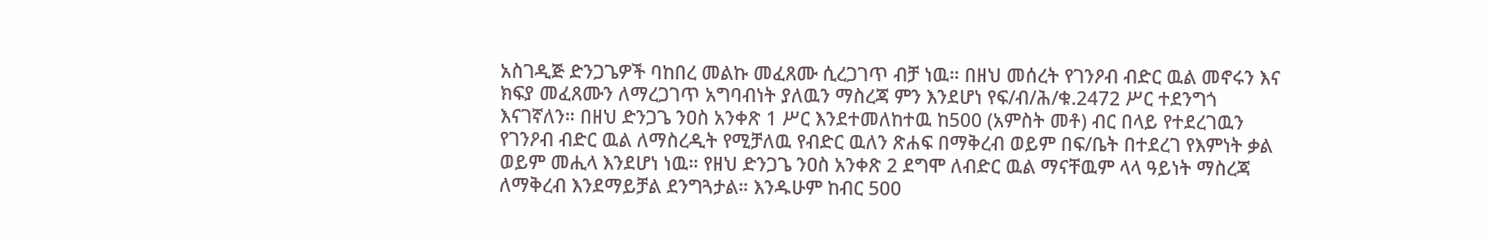አስገዲጅ ድንጋጌዎች ባከበረ መልኩ መፈጸሙ ሲረጋገጥ ብቻ ነዉ። በዘህ መሰረት የገንዖብ ብድር ዉል መኖሩን እና ክፍያ መፈጸሙን ለማረጋገጥ አግባብነት ያለዉን ማስረጃ ምን እንደሆነ የፍ/ብ/ሕ/ቁ.2472 ሥር ተደንግጎ እናገኛለን። በዘህ ድንጋጌ ንዐስ አንቀጽ 1 ሥር እንደተመለከተዉ ከ500 (አምስት መቶ) ብር በላይ የተደረገዉን የገንዖብ ብድር ዉል ለማስረዲት የሚቻለዉ የብድር ዉለን ጽሐፍ በማቅረብ ወይም በፍ/ቤት በተደረገ የእምነት ቃል ወይም መሒላ እንደሆነ ነዉ። የዘህ ድንጋጌ ንዐስ አንቀጽ 2 ደግሞ ለብድር ዉል ማናቸዉም ላላ ዓይነት ማስረጃ ለማቅረብ እንደማይቻል ደንግጓታል። እንዱሁም ከብር 500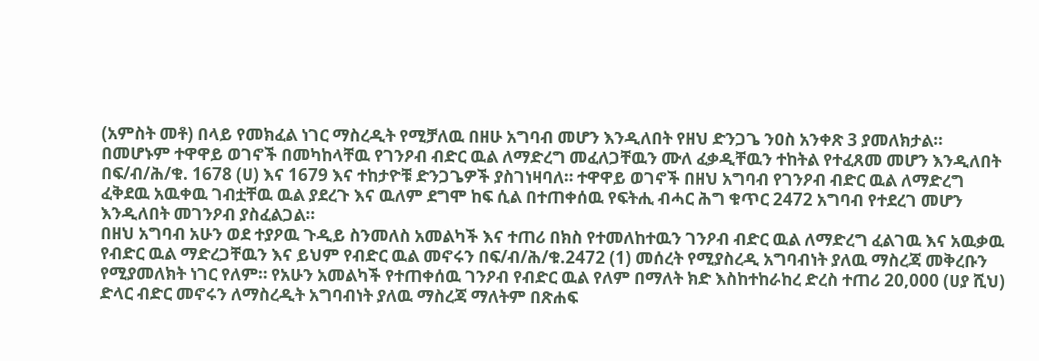(አምስት መቶ) በላይ የመክፈል ነገር ማስረዲት የሚቻለዉ በዘሁ አግባብ መሆን እንዲለበት የዘህ ድንጋጌ ንዐስ አንቀጽ 3 ያመለክታል። በመሆኑም ተዋዋይ ወገኖች በመካከላቸዉ የገንዖብ ብድር ዉል ለማድረግ መፈለጋቸዉን ሙለ ፈቃዲቸዉን ተከትል የተፈጸመ መሆን እንዲለበት በፍ/ብ/ሕ/ቁ. 1678 (ሀ) እና 1679 እና ተከታዮቹ ድንጋጌዎች ያስገነዛባለ። ተዋዋይ ወገኖች በዘህ አግባብ የገንዖብ ብድር ዉል ለማድረግ ፈቅደዉ አዉቀዉ ገብቷቸዉ ዉል ያደረጉ እና ዉለም ደግሞ ከፍ ሲል በተጠቀሰዉ የፍትሒ ብሓር ሕግ ቁጥር 2472 አግባብ የተደረገ መሆን እንዲለበት መገንዖብ ያስፈልጋል።
በዘህ አግባብ አሁን ወደ ተያዖዉ ጉዲይ ስንመለስ አመልካች እና ተጠሪ በክስ የተመለከተዉን ገንዖብ ብድር ዉል ለማድረግ ፈልገዉ እና አዉቃዉ የብድር ዉል ማድረጋቸዉን እና ይህም የብድር ዉል መኖሩን በፍ/ብ/ሕ/ቁ.2472 (1) መሰረት የሚያስረዲ አግባብነት ያለዉ ማስረጃ መቅረቡን የሚያመለክት ነገር የለም። የአሁን አመልካች የተጠቀሰዉ ገንዖብ የብድር ዉል የለም በማለት ክድ እስከተከራከረ ድረስ ተጠሪ 20,000 (ሀያ ሺህ) ድላር ብድር መኖሩን ለማስረዲት አግባብነት ያለዉ ማስረጃ ማለትም በጽሐፍ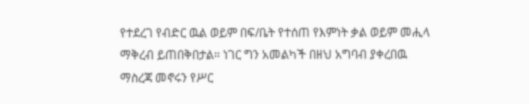የተደረገ የብድር ዉል ወይም በፍ/ቤት የተሰጠ የእምነት ቃል ወይም መሒላ ማቅረብ ይጠበቅበታል። ነገር ግን አመልካች በዘህ አግባብ ያቀረበዉ ማስረጃ መኖሩን የሥር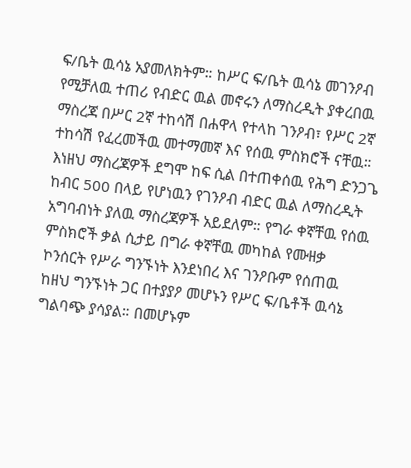ፍ/ቤት ዉሳኔ አያመለክትም። ከሥር ፍ/ቤት ዉሳኔ መገንዖብ የሚቻለዉ ተጠሪ የብድር ዉል መኖሩን ለማስረዲት ያቀረበዉ ማስረጃ በሥር 2ኛ ተከሳሽ በሐዋላ የተላከ ገንዖብ፣ የሥር 2ኛ ተከሳሽ የፈረመችዉ መተማመኛ እና የሰዉ ምስክሮች ናቸዉ። እነዘህ ማስረጃዎች ደግሞ ከፍ ሲል በተጠቀሰዉ የሕግ ድንጋጌ ከብር 500 በላይ የሆነዉን የገንዖብ ብድር ዉል ለማስረዲት አግባብነት ያለዉ ማስረጃዎች አይደለም። የግራ ቀኛቸዉ የሰዉ ምስክሮች ቃል ሲታይ በግራ ቀኛቸዉ መካከል የሙዘቃ ኮንሰርት የሥራ ግንኙነት እንደነበረ እና ገንዖቡም የሰጠዉ ከዘህ ግንኙነት ጋር በተያያዖ መሆኑን የሥር ፍ/ቤቶች ዉሳኔ ግልባጭ ያሳያል። በመሆኑም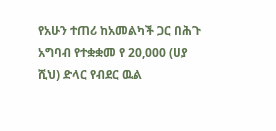የአሁን ተጠሪ ከአመልካች ጋር በሕጉ አግባብ የተቋቋመ የ 20,000 (ሀያ ሺህ) ድላር የብደር ዉል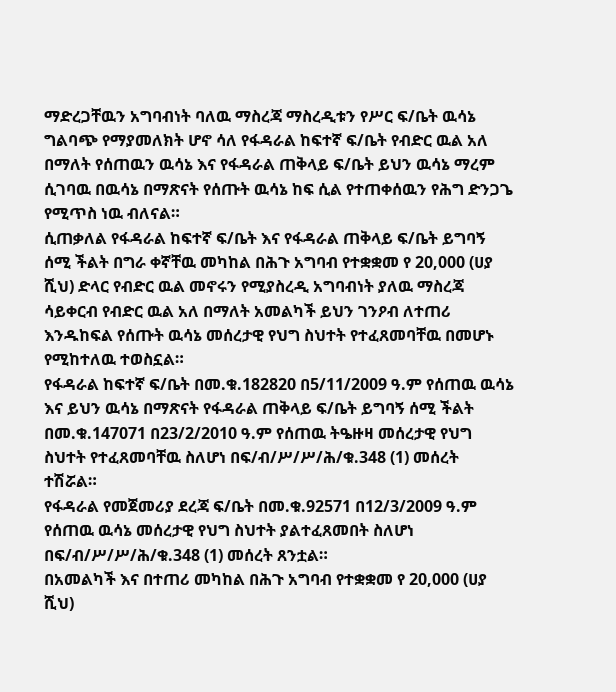ማድረጋቸዉን አግባብነት ባለዉ ማስረጃ ማስረዲቱን የሥር ፍ/ቤት ዉሳኔ ግልባጭ የማያመለክት ሆኖ ሳለ የፋዳራል ከፍተኛ ፍ/ቤት የብድር ዉል አለ በማለት የሰጠዉን ዉሳኔ እና የፋዳራል ጠቅላይ ፍ/ቤት ይህን ዉሳኔ ማረም ሲገባዉ በዉሳኔ በማጽናት የሰጡት ዉሳኔ ከፍ ሲል የተጠቀሰዉን የሕግ ድንጋጌ የሚጥስ ነዉ ብለናል።
ሲጠቃለል የፋዳራል ከፍተኛ ፍ/ቤት እና የፋዳራል ጠቅላይ ፍ/ቤት ይግባኝ ሰሚ ችልት በግራ ቀኛቸዉ መካከል በሕጉ አግባብ የተቋቋመ የ 20,000 (ሀያ ሺህ) ድላር የብድር ዉል መኖሩን የሚያስረዲ አግባብነት ያለዉ ማስረጃ ሳይቀርብ የብድር ዉል አለ በማለት አመልካች ይህን ገንዖብ ለተጠሪ እንዱከፍል የሰጡት ዉሳኔ መሰረታዊ የህግ ስህተት የተፈጸመባቸዉ በመሆኑ የሚከተለዉ ተወስኗል።
የፋዳራል ከፍተኛ ፍ/ቤት በመ.ቁ.182820 በ5/11/2009 ዓ.ም የሰጠዉ ዉሳኔ እና ይህን ዉሳኔ በማጽናት የፋዳራል ጠቅላይ ፍ/ቤት ይግባኝ ሰሚ ችልት በመ.ቁ.147071 በ23/2/2010 ዓ.ም የሰጠዉ ትዔዙዛ መሰረታዊ የህግ ስህተት የተፈጸመባቸዉ ስለሆነ በፍ/ብ/ሥ/ሥ/ሕ/ቁ.348 (1) መሰረት ተሽሯል።
የፋዳራል የመጀመሪያ ደረጃ ፍ/ቤት በመ.ቁ.92571 በ12/3/2009 ዓ.ም የሰጠዉ ዉሳኔ መሰረታዊ የህግ ስህተት ያልተፈጸመበት ስለሆነ በፍ/ብ/ሥ/ሥ/ሕ/ቁ.348 (1) መሰረት ጸንቷል።
በአመልካች እና በተጠሪ መካከል በሕጉ አግባብ የተቋቋመ የ 20,000 (ሀያ ሺህ)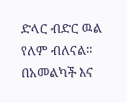ድላር ብድር ዉል የለም ብለናል።
በአመልካች እና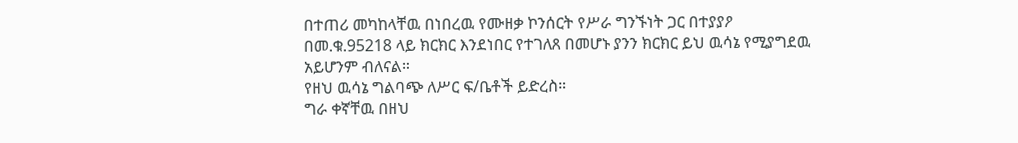በተጠሪ መካከላቸዉ በነበረዉ የሙዘቃ ኮንሰርት የሥራ ግንኙነት ጋር በተያያዖ በመ.ቁ.95218 ላይ ክርክር እንደነበር የተገለጸ በመሆኑ ያንን ክርክር ይህ ዉሳኔ የሚያግደዉ አይሆንም ብለናል።
የዘህ ዉሳኔ ግልባጭ ለሥር ፍ/ቤቶች ይድረስ።
ግራ ቀኛቸዉ በዘህ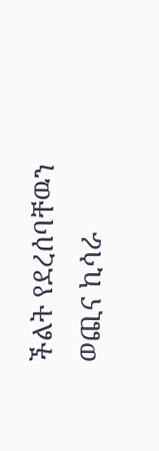ችልት የደረሰባቸዉን ወጪና ኪሳራ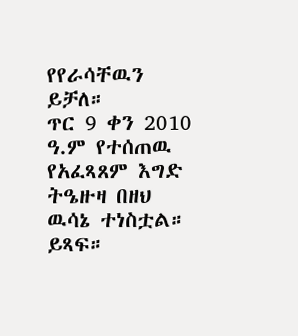የየራሳቸዉን ይቻለ።
ጥር 9 ቀን 2010 ዓ.ም የተሰጠዉ የአፈጻጸም እግድ ትዔዙዛ በዘህ ዉሳኔ ተነስቷል። ይጻፍ።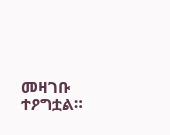መዛገቡ ተዖግቷል።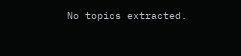No topics extracted.